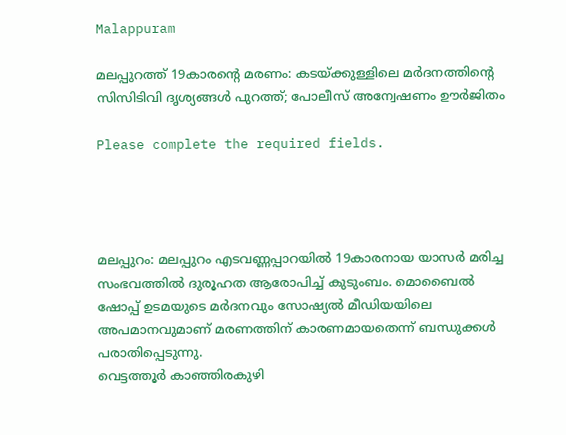Malappuram

മലപ്പുറത്ത് 19കാരന്റെ മരണം: കടയ്ക്കുള്ളിലെ മർദനത്തിന്റെ സിസിടിവി ദൃശ്യങ്ങൾ പുറത്ത്; പോലീസ് അന്വേഷണം ഊർജിതം

Please complete the required fields.




മലപ്പുറം: മലപ്പുറം എടവണ്ണപ്പാറയിൽ 19കാരനായ യാസർ മരിച്ച സംഭവത്തിൽ ദുരൂഹത ആരോപിച്ച് കുടുംബം. മൊബൈൽ ഷോപ്പ് ഉടമയുടെ മർദനവും സോഷ്യൽ മീഡിയയിലെ അപമാനവുമാണ് മരണത്തിന് കാരണമായതെന്ന് ബന്ധുക്കൾ പരാതിപ്പെടുന്നു.
വെട്ടത്തൂർ കാഞ്ഞിരകുഴി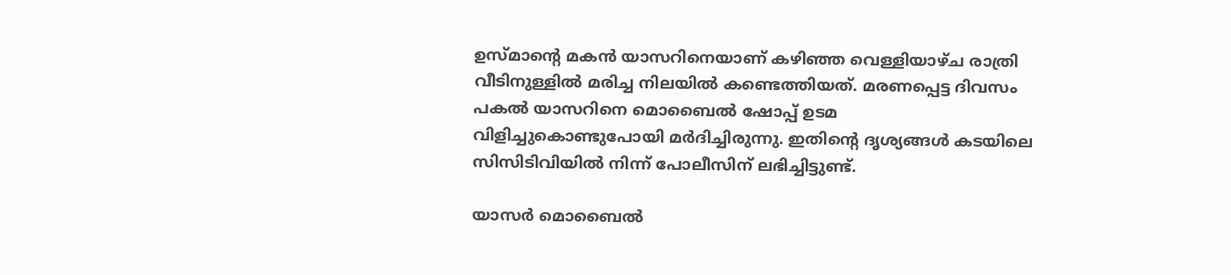ഉസ്മാന്റെ മകൻ യാസറിനെയാണ് കഴിഞ്ഞ വെള്ളിയാഴ്ച രാത്രി വീടിനുള്ളിൽ മരിച്ച നിലയിൽ കണ്ടെത്തിയത്. മരണപ്പെട്ട ദിവസം പകൽ യാസറിനെ മൊബൈൽ ഷോപ്പ് ഉടമ വിളിച്ചുകൊണ്ടുപോയി മർദിച്ചിരുന്നു. ഇതിന്റെ ദൃശ്യങ്ങൾ കടയിലെ സിസിടിവിയിൽ നിന്ന് പോലീസിന് ലഭിച്ചിട്ടുണ്ട്.

യാസർ മൊബൈൽ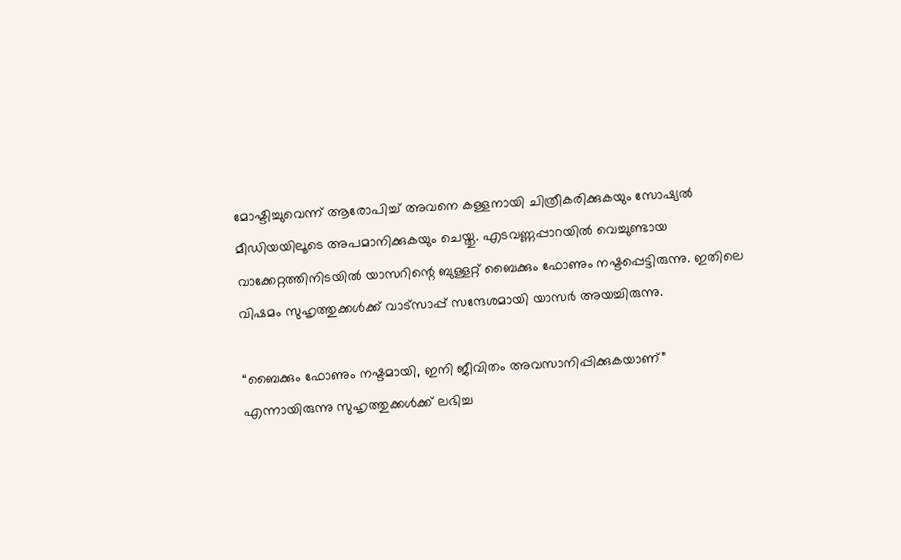മോഷ്ടിച്ചുവെന്ന് ആരോപിച്ച് അവനെ കള്ളനായി ചിത്രീകരിക്കുകയും സോഷ്യൽ മീഡിയയിലൂടെ അപമാനിക്കുകയും ചെയ്തു. എടവണ്ണപ്പാറയിൽ വെച്ചുണ്ടായ വാക്കേറ്റത്തിനിടയിൽ യാസറിന്റെ ബുള്ളറ്റ് ബൈക്കും ഫോണും നഷ്ടപ്പെട്ടിരുന്നു. ഇതിലെ വിഷമം സുഹൃത്തുക്കൾക്ക് വാട്സാപ്പ് സന്ദേശമായി യാസർ അയച്ചിരുന്നു.

“ബൈക്കും ഫോണും നഷ്ടമായി, ഇനി ജീവിതം അവസാനിപ്പിക്കുകയാണ്” എന്നായിരുന്നു സുഹൃത്തുക്കൾക്ക് ലഭിച്ച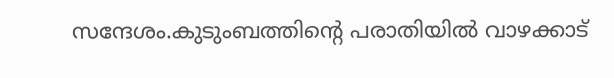സന്ദേശം.കുടുംബത്തിന്റെ പരാതിയിൽ വാഴക്കാട്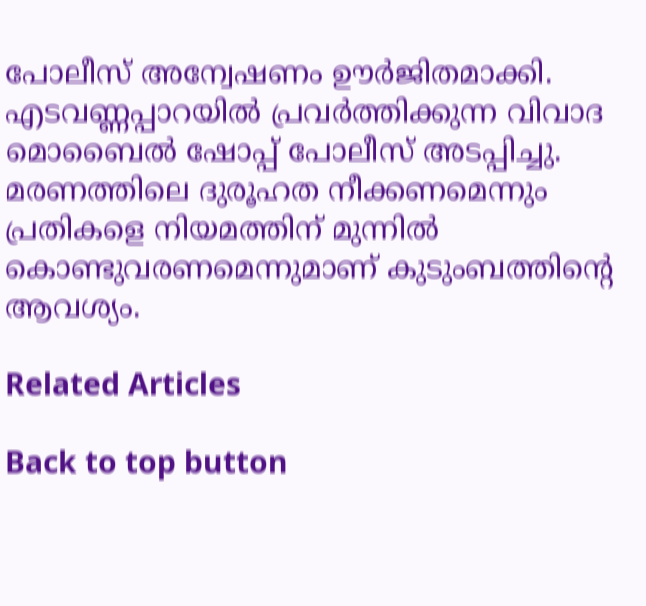പോലീസ് അന്വേഷണം ഊർജിതമാക്കി. എടവണ്ണപ്പാറയിൽ പ്രവർത്തിക്കുന്ന വിവാദ മൊബൈൽ ഷോപ്പ് പോലീസ് അടപ്പിച്ചു. മരണത്തിലെ ദുരൂഹത നീക്കണമെന്നും പ്രതികളെ നിയമത്തിന് മുന്നിൽ കൊണ്ടുവരണമെന്നുമാണ് കുടുംബത്തിന്റെ ആവശ്യം.

Related Articles

Back to top button